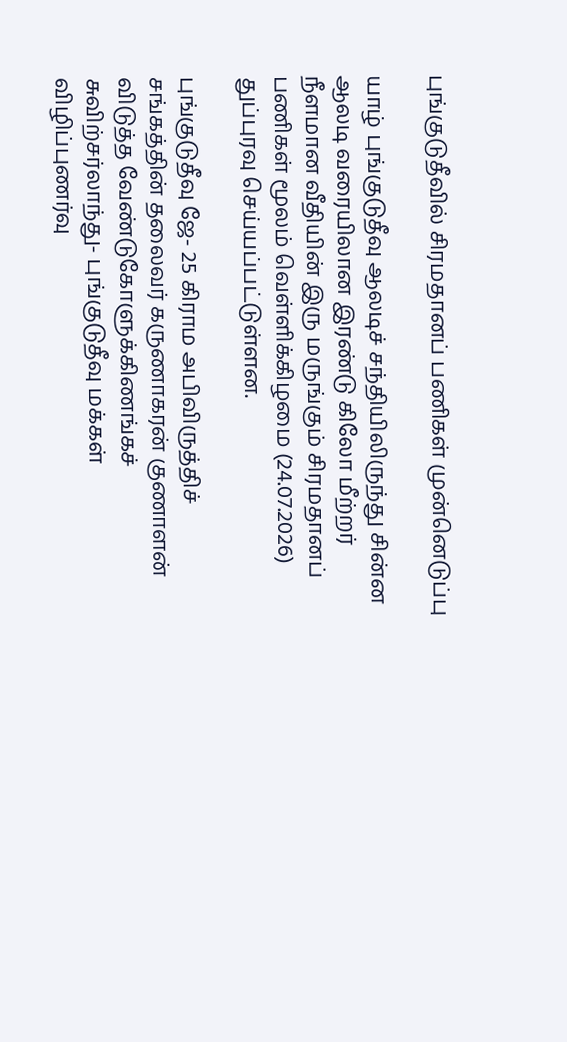புங்குடுதீவில் சிரமதானப் பணிகள் முன்னெடுப்பு

யாழ் புங்குடுதீவு ஆலடிச் சந்தியிலிருந்து சின்ன ஆலடி வரையிலான இரண்டு கிலோ மீற்றர் நீளமான வீதியின் இரு மருங்கும் சிரமதானப் பணிகள் மூலம் வெள்ளிக்கிழமை (24.07.2026) துப்புரவு செய்யப்பட்டுள்ளன.

புங்குடுதீவு ஜே- 25 கிராம அபிவிருத்திச் சங்கத்தின் தலைவர் கருணாகரன் குணாளன் விடுத்த வேண்டுகோளுக்கிணங்கச் சுவிற்சர்லாந்து- புங்குடுதீவு மக்கள் விழிப்புணர்வு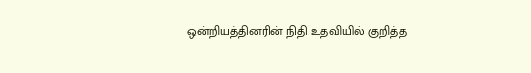ஒன்றியத்தினரின் நிதி உதவியில் குறித்த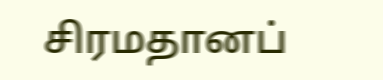சிரமதானப்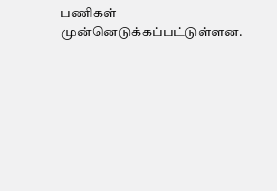பணிகள் முன்னெடுக்கப்பட்டுள்ளன.